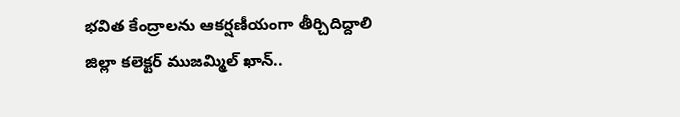భవిత కేంద్రాలను ఆకర్షణీయంగా తీర్చిదిద్దాలి
జిల్లా కలెక్టర్ ముజమ్మిల్ ఖాన్..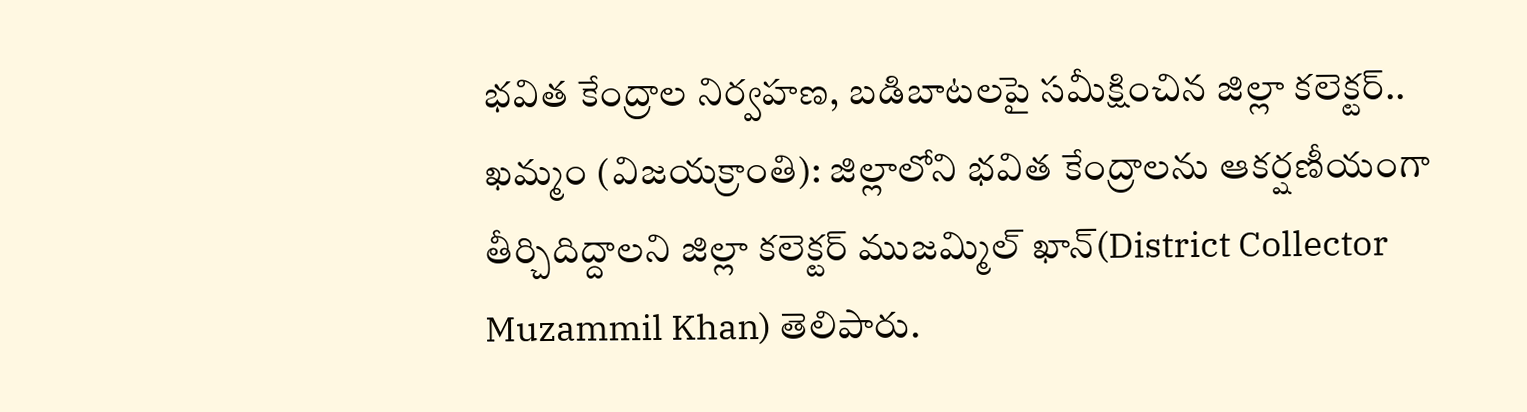భవిత కేంద్రాల నిర్వహణ, బడిబాటలపై సమీక్షించిన జిల్లా కలెక్టర్..
ఖమ్మం (విజయక్రాంతి): జిల్లాలోని భవిత కేంద్రాలను ఆకర్షణీయంగా తీర్చిదిద్దాలని జిల్లా కలెక్టర్ ముజమ్మిల్ ఖాన్(District Collector Muzammil Khan) తెలిపారు.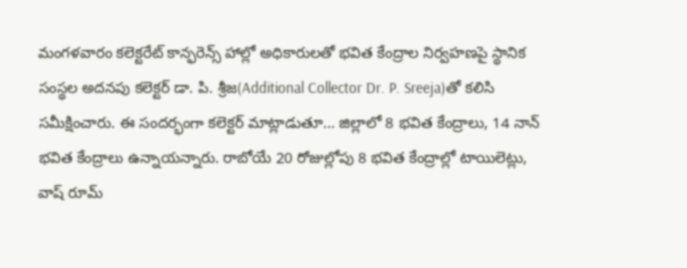మంగళవారం కలెక్టరేట్ కాన్ఫరెన్స్ హాల్లో అధికారులతో భవిత కేంద్రాల నిర్వహణపై స్థానిక సంస్థల అదనపు కలెక్టర్ డా. పి. శ్రీజ(Additional Collector Dr. P. Sreeja)తో కలిసి సమీక్షించారు. ఈ సందర్భంగా కలెక్టర్ మాట్లాడుతూ... జిల్లాలో 8 భవిత కేంద్రాలు, 14 నాన్ భవిత కేంద్రాలు ఉన్నాయన్నారు. రాబోయే 20 రోజుల్లోపు 8 భవిత కేంద్రాల్లో టాయిలెట్లు, వాష్ రూమ్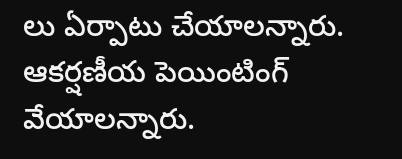లు ఏర్పాటు చేయాలన్నారు. ఆకర్షణీయ పెయింటింగ్ వేయాలన్నారు.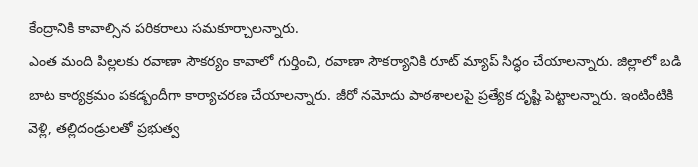కేంద్రానికి కావాల్సిన పరికరాలు సమకూర్చాలన్నారు.
ఎంత మంది పిల్లలకు రవాణా సౌకర్యం కావాలో గుర్తించి, రవాణా సౌకర్యానికి రూట్ మ్యాప్ సిద్ధం చేయాలన్నారు. జిల్లాలో బడి బాట కార్యక్రమం పకడ్బందీగా కార్యాచరణ చేయాలన్నారు. జీరో నమోదు పాఠశాలలపై ప్రత్యేక దృష్టి పెట్టాలన్నారు. ఇంటింటికి వెళ్లి, తల్లిదండ్రులతో ప్రభుత్వ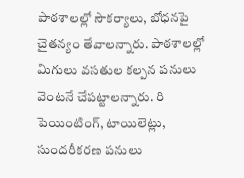పాఠశాలల్లో సౌకర్యాలు, బోధనపై చైతన్యం తేవాలన్నారు. పాఠశాలల్లో మిగులు వసతుల కల్పన పనులు వెంటనే చేపట్టాలన్నారు. రి పెయింటింగ్, టాయిలెట్లు, సుందరీకరణ పనులు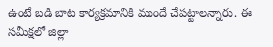ఉంటే బడి బాట కార్యక్రమానికి ముందే చేపట్టాలన్నారు. ఈ సమీక్షలో జిల్లా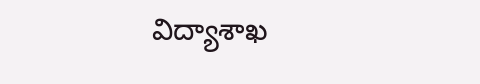విద్యాశాఖ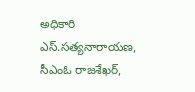అధికారి ఎస్.సత్యనారాయణ, సీఎంఓ రాజశేఖర్,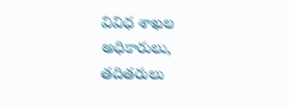వివిధ శాఖల అధికారులు, తదితరులు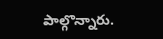పాల్గొన్నారు.